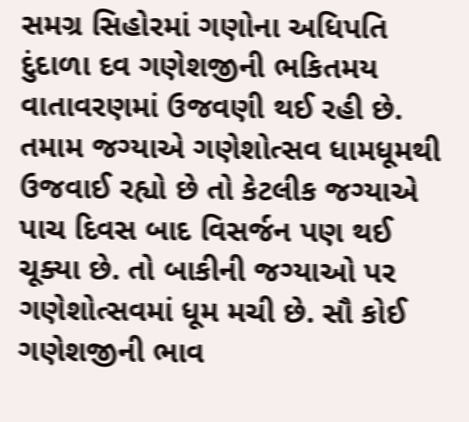સમગ્ર સિહોરમાં ગણોના અધિપતિ દુંદાળા દવ ગણેશજીની ભકિતમય વાતાવરણમાં ઉજવણી થઈ રહી છે. તમામ જગ્યાએ ગણેશોત્સવ ધામધૂમથી ઉજવાઈ રહ્યો છે તો કેટલીક જગ્યાએ પાચ દિવસ બાદ વિસર્જન પણ થઈ ચૂક્યા છે. તો બાકીની જગ્યાઓ પર ગણેશોત્સવમાં ધૂમ મચી છે. સૌ કોઈ ગણેશજીની ભાવ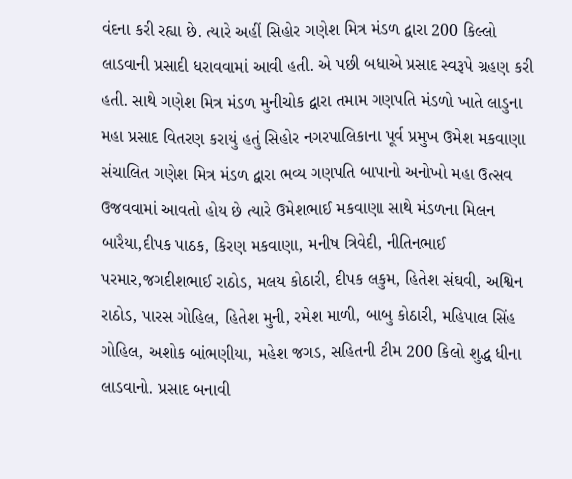વંદના કરી રહ્યા છે. ત્યારે અહીં સિહોર ગણેશ મિત્ર મંડળ દ્વારા 200 કિલ્લો લાડવાની પ્રસાદી ધરાવવામાં આવી હતી. એ પછી બધાએ પ્રસાદ સ્વરૂપે ગ્રહણ કરી હતી. સાથે ગણેશ મિત્ર મંડળ મુનીચોક દ્વારા તમામ ગણપતિ મંડળો ખાતે લાડુના મહા પ્રસાદ વિતરણ કરાયું હતું સિહોર નગરપાલિકાના પૂર્વ પ્રમુખ ઉમેશ મકવાણા સંચાલિત ગણેશ મિત્ર મંડળ દ્વારા ભવ્ય ગણપતિ બાપાનો અનોખો મહા ઉત્સવ ઉજવવામાં આવતો હોય છે ત્યારે ઉમેશભાઈ મકવાણા સાથે મંડળના મિલન બારૈયા,દીપક પાઠક, કિરણ મકવાણા, મનીષ ત્રિવેદી, નીતિનભાઈ પરમાર,જગદીશભાઈ રાઠોડ, મલય કોઠારી, દીપક લકુમ, હિતેશ સંઘવી, અશ્વિન રાઠોડ, પારસ ગોહિલ, હિતેશ મુની, રમેશ માળી, બાબુ કોઠારી, મહિપાલ સિંહ ગોહિલ, અશોક બાંભણીયા, મહેશ જગડ, સહિતની ટીમ 200 કિલો શુદ્ધ ધીના લાડવાનો. પ્રસાદ બનાવી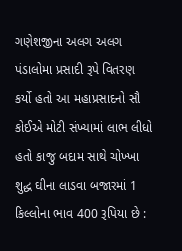ગણેશજીના અલગ અલગ પંડાલોમા પ્રસાદી રૂપે વિતરણ કર્યો હતો આ મહાપ્રસાદનો સૌ કોઈએ મોટી સંખ્યામાં લાભ લીધો હતો કાજુ બદામ સાથે ચોખ્ખા શુદ્ધ ઘીના લાડવા બજારમાં 1 કિલ્લોના ભાવ 400 રૂપિયા છે :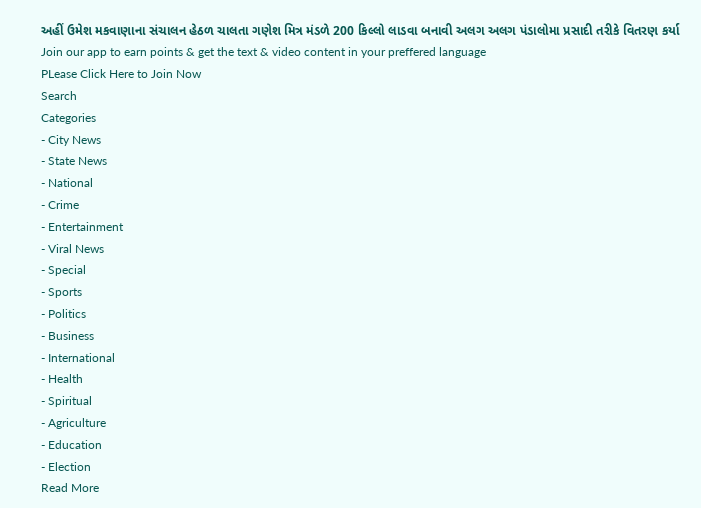અહીં ઉમેશ મકવાણાના સંચાલન હેઠળ ચાલતા ગણેશ મિત્ર મંડળે 200 કિલ્લો લાડવા બનાવી અલગ અલગ પંડાલોમા પ્રસાદી તરીકે વિતરણ કર્યા
Join our app to earn points & get the text & video content in your preffered language
PLease Click Here to Join Now
Search
Categories
- City News
- State News
- National
- Crime
- Entertainment
- Viral News
- Special
- Sports
- Politics
- Business
- International
- Health
- Spiritual
- Agriculture
- Education
- Election
Read More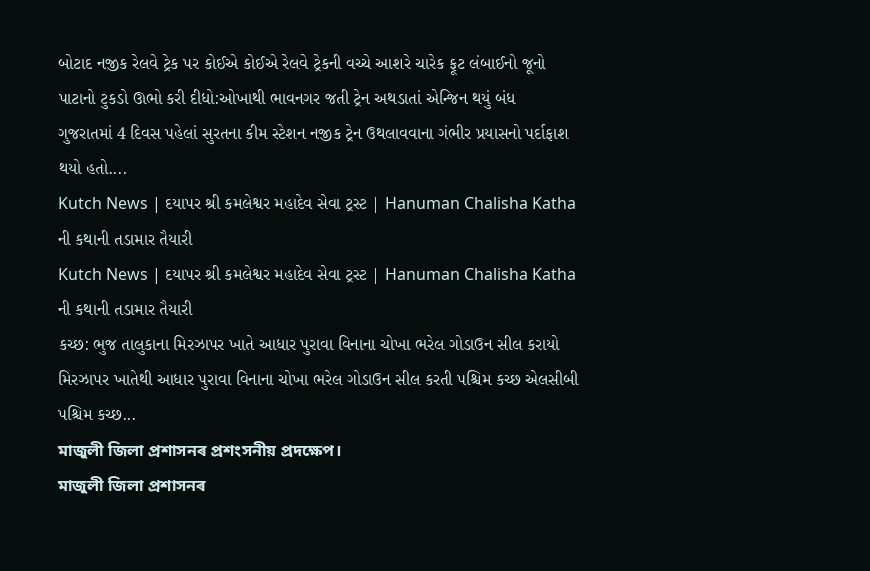બોટાદ નજીક રેલવે ટ્રેક પર કોઈએ કોઈએ રેલવે ટ્રેકની વચ્ચે આશરે ચારેક ફૂટ લંબાઈનો જૂનો પાટાનો ટુકડો ઊભો કરી દીધો:ઓખાથી ભાવનગર જતી ટ્રેન અથડાતાં એન્જિન થયું બંધ
ગુજરાતમાં 4 દિવસ પહેલાં સુરતના કીમ સ્ટેશન નજીક ટ્રેન ઉથલાવવાના ગંભીર પ્રયાસનો પર્દાફાશ થયો હતો....
Kutch News | દયાપર શ્રી કમલેશ્વર મહાદેવ સેવા ટ્રસ્ટ | Hanuman Chalisha Katha ની કથાની તડામાર તૈયારી
Kutch News | દયાપર શ્રી કમલેશ્વર મહાદેવ સેવા ટ્રસ્ટ | Hanuman Chalisha Katha ની કથાની તડામાર તૈયારી
કચ્છ: ભુજ તાલુકાના મિરઝાપર ખાતે આધાર પુરાવા વિનાના ચોખા ભરેલ ગોડાઉન સીલ કરાયો
મિરઝાપર ખાતેથી આધાર પુરાવા વિનાના ચોખા ભરેલ ગોડાઉન સીલ કરતી પશ્ચિમ કચ્છ એલસીબી
પશ્ચિમ કચ્છ...
মাজুলী জিলা প্ৰশাসনৰ প্ৰশংসনীয় প্ৰদক্ষেপ।
মাজুলী জিলা প্ৰশাসনৰ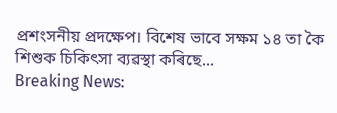প্ৰশংসনীয় প্ৰদক্ষেপ। বিশেষ ভাবে সক্ষম ১৪ তা কৈ শিশুক চিকিৎসা ব্যৱস্থা কৰিছে...
Breaking News: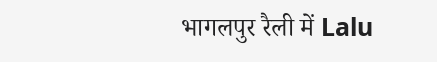भागलपुर रैली में Lalu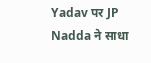Yadav पर JP Nadda ने साधा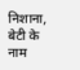निशाना, बेटी के नाम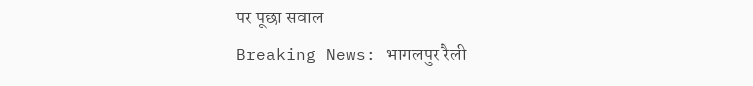पर पूछा सवाल
Breaking News: भागलपुर रैली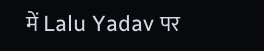में Lalu Yadav पर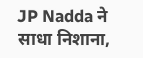JP Nadda ने साधा निशाना,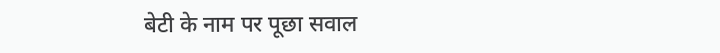बेटी के नाम पर पूछा सवाल